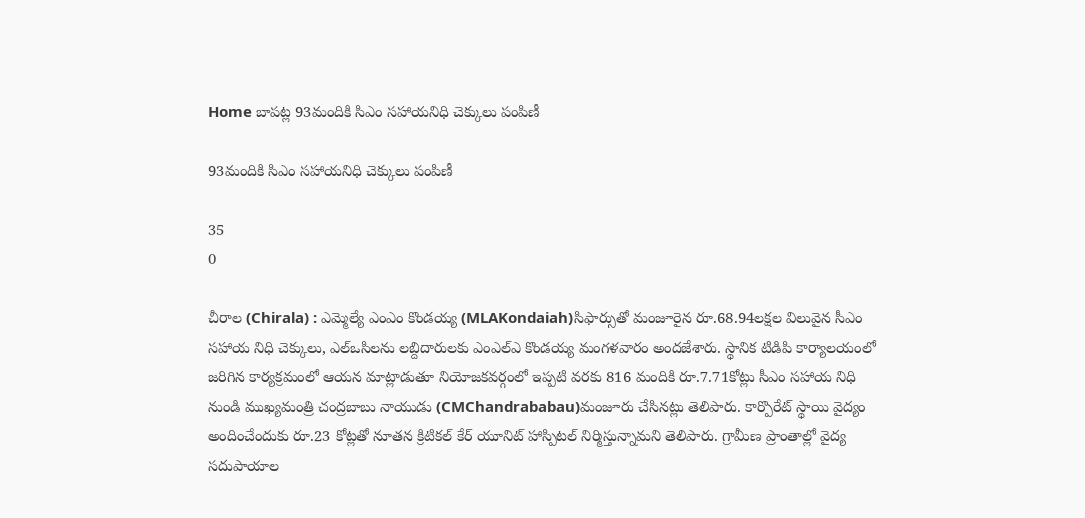Home బాపట్ల 93మందికి సిఎం సహాయనిధి చెక్కులు పంపిణీ

93మందికి సిఎం సహాయనిధి చెక్కులు పంపిణీ

35
0

చీరాల (Chirala) : ఎమ్మెల్యే ఎంఎం కొండయ్య (MLAKondaiah)సిఫార్సుతో మంజూరైన రూ.68.94లక్షల విలువైన సీఎం సహాయ నిధి చెక్కులు, ఎల్‌ఒసిలను లబ్దిదారులకు ఎంఎల్‌ఎ కొండయ్య మంగళవారం అందజేశారు. స్థానిక టిడిపి కార్యాలయంలో జరిగిన కార్యక్రమంలో ఆయన మాట్లాడుతూ నియోజకవర్గంలో ఇప్పటి వరకు 816 మందికి రూ.7.71కోట్లు సీఎం సహాయ నిధి నుండి ముఖ్యమంత్రి చంద్రబాబు నాయుడు (CMChandrababau)మంజూరు చేసినట్లు తెలిపారు. కార్పొరేట్ స్థాయి వైద్యం అందించేందుకు రూ.23 కోట్లతో నూతన క్రిటికల్ కేర్‌ యూనిట్ హాస్పిటల్ నిర్మిస్తున్నామని తెలిపారు. గ్రామీణ ప్రాంతాల్లో వైద్య సదుపాయాల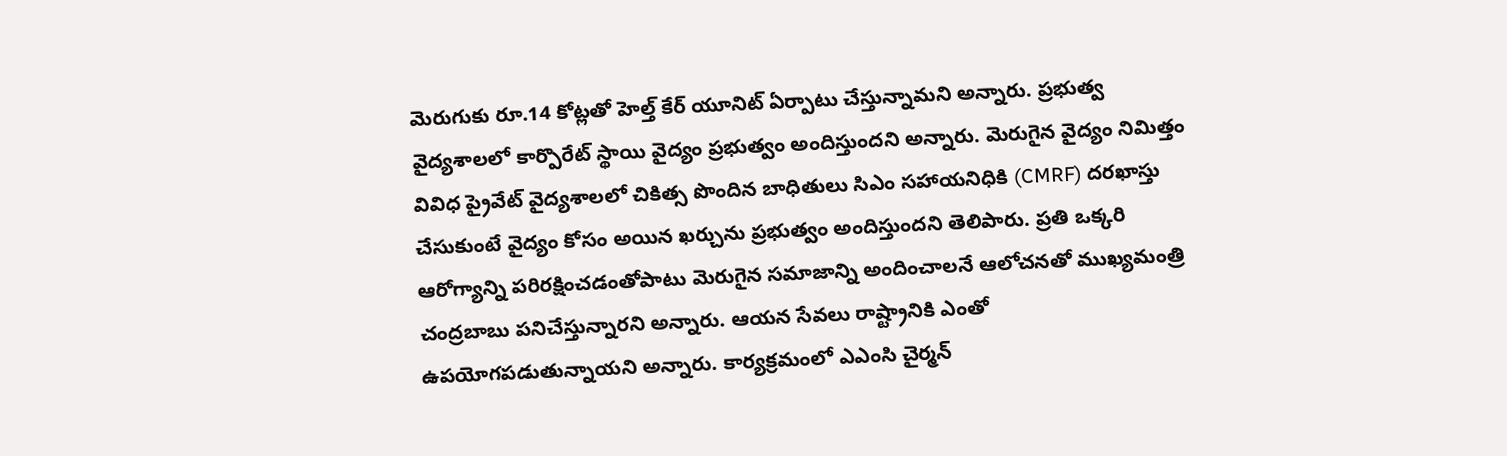మెరుగుకు రూ.14 కోట్లతో హెల్త్ కేర్ యూనిట్ ఏర్పాటు చేస్తున్నామని అన్నారు. ప్రభుత్వ వైద్యశాలలో కార్పొరేట్ స్థాయి వైద్యం ప్రభుత్వం అందిస్తుందని అన్నారు. మెరుగైన వైద్యం నిమిత్తం వివిధ ప్రైవేట్ వైద్యశాలలో చికిత్స పొందిన బాధితులు సిఎం సహాయనిధికి (CMRF) దరఖాస్తు చేసుకుంటే వైద్యం కోసం అయిన ఖర్చును ప్రభుత్వం అందిస్తుందని తెలిపారు. ప్రతి ఒక్కరి ఆరోగ్యాన్ని పరిరక్షించడంతోపాటు మెరుగైన సమాజాన్ని అందించాలనే ఆలోచనతో ముఖ్యమంత్రి చంద్రబాబు పనిచేస్తున్నారని అన్నారు. ఆయన సేవలు రాష్ట్రానికి ఎంతో ఉపయోగపడుతున్నాయని అన్నారు. కార్యక్రమంలో ఎఎంసి చైర్మన్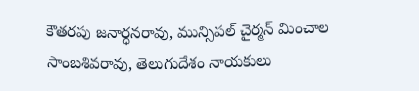కౌతరపు జనార్ధనరావు, మున్సిపల్ చైర్మన్ మించాల సాంబశివరావు, తెలుగుదేశం నాయకులు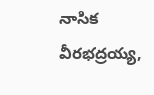నాసిక వీరభద్రయ్య,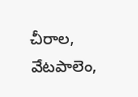చీరాల, వేటపాలెం,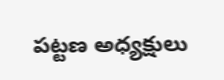పట్టణ అధ్యక్షులు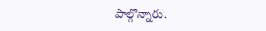పాల్గొన్నారు.